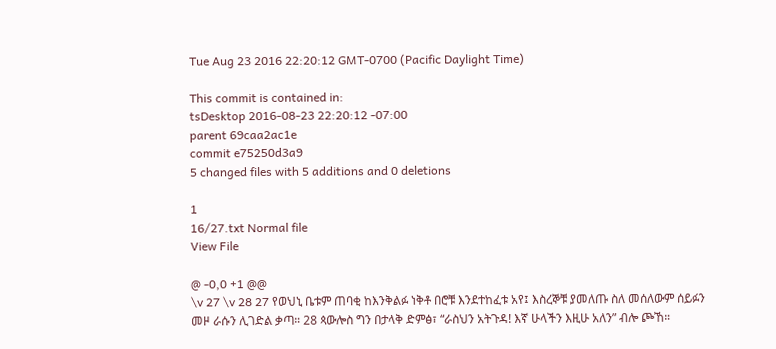Tue Aug 23 2016 22:20:12 GMT-0700 (Pacific Daylight Time)

This commit is contained in:
tsDesktop 2016-08-23 22:20:12 -07:00
parent 69caa2ac1e
commit e75250d3a9
5 changed files with 5 additions and 0 deletions

1
16/27.txt Normal file
View File

@ -0,0 +1 @@
\v 27 \v 28 27 የወህኒ ቤቱም ጠባቂ ከእንቅልፉ ነቅቶ በሮቹ እንደተከፈቱ አየ፤ እስረኞቹ ያመለጡ ስለ መሰለውም ሰይፉን መዞ ራሱን ሊገድል ቃጣ። 28 ጳውሎስ ግን በታላቅ ድምፅ፣ “ራስህን አትጉዳ! እኛ ሁላችን እዚሁ አለን” ብሎ ጮኸ።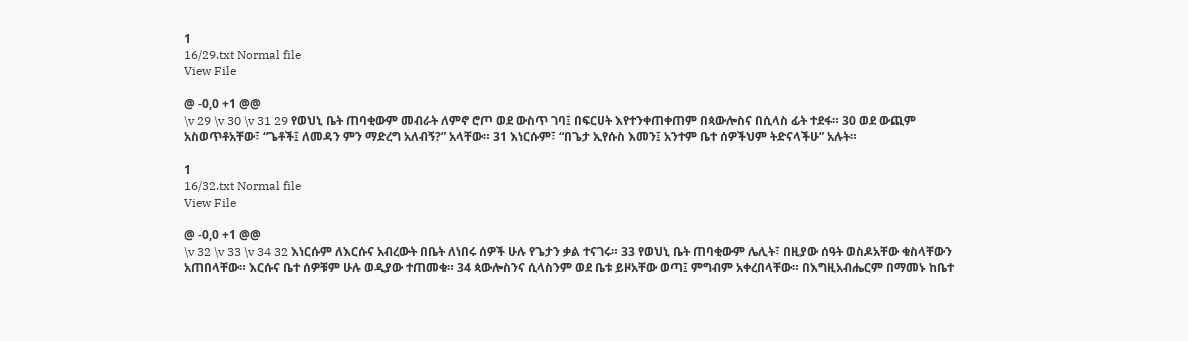1
16/29.txt Normal file
View File

@ -0,0 +1 @@
\v 29 \v 30 \v 31 29 የወህኒ ቤት ጠባቂውም መብራት ለምኖ ሮጦ ወደ ውስጥ ገባ፤ በፍርሀት እየተንቀጠቀጠም በጳውሎስና በሲላስ ፊት ተደፋ። 30 ወደ ውጪም አስወጥቶአቸው፣ “ጌቶች፤ ለመዳን ምን ማድረግ አለብኝ?” አላቸው። 31 እነርሱም፣ “በጌታ ኢየሱስ እመን፤ አንተም ቤተ ሰዎችህም ትድናላችሁ” አሉት።

1
16/32.txt Normal file
View File

@ -0,0 +1 @@
\v 32 \v 33 \v 34 32 እነርሱም ለእርሱና አብረውት በቤት ለነበሩ ሰዎች ሁሉ የጌታን ቃል ተናገሩ። 33 የወህኒ ቤት ጠባቂውም ሌሊት፣ በዚያው ሰዓት ወስዶአቸው ቁስላቸውን አጠበላቸው። እርሱና ቤተ ሰዎቹም ሁሉ ወዲያው ተጠመቁ። 34 ጳውሎስንና ሲላስንም ወደ ቤቱ ይዞአቸው ወጣ፤ ምግብም አቀረበላቸው። በእግዚአብሔርም በማመኑ ከቤተ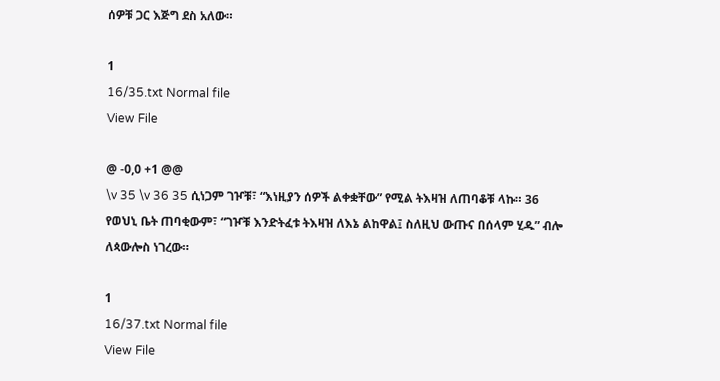ሰዎቹ ጋር እጅግ ደስ አለው።

1
16/35.txt Normal file
View File

@ -0,0 +1 @@
\v 35 \v 36 35 ሲነጋም ገዦቹ፣ “እነዚያን ሰዎች ልቀቋቸው” የሚል ትእዛዝ ለጠባቆቹ ላኩ። 36 የወህኒ ቤት ጠባቂውም፣ “ገዦቹ እንድትፈቱ ትእዛዝ ለእኔ ልከዋል፤ ስለዚህ ውጡና በሰላም ሂዱ” ብሎ ለጳውሎስ ነገረው።

1
16/37.txt Normal file
View File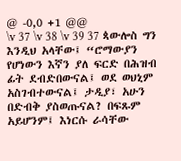@ -0,0 +1 @@
\v 37 \v 38 \v 39 37 ጳውሎስ ግን እንዲህ አላቸው፤ “ሮማውያን የሆነውን እኛን ያለ ፍርድ በሕዝብ ፊት ደብድበውናል፤ ወደ ወህኒም አስገብተውናል፤ ታዲያ፣ አሁን በድብቅ ያስወጡናል? በፍጹም አይሆንም፤ እነርሱ ራሳቸው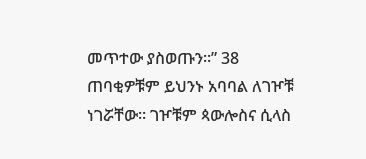መጥተው ያስወጡን።” 38 ጠባቂዎቹም ይህንኑ አባባል ለገዦቹ ነገሯቸው። ገዦቹም ጳውሎስና ሲላስ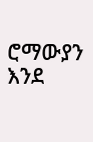ሮማውያን እንደ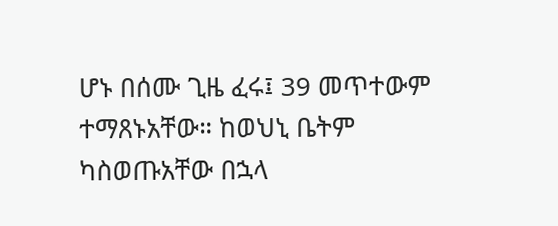ሆኑ በሰሙ ጊዜ ፈሩ፤ 39 መጥተውም ተማጸኑአቸው። ከወህኒ ቤትም ካስወጡአቸው በኋላ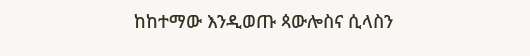ከከተማው እንዲወጡ ጳውሎስና ሲላስን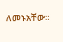ለመኑአቸው።